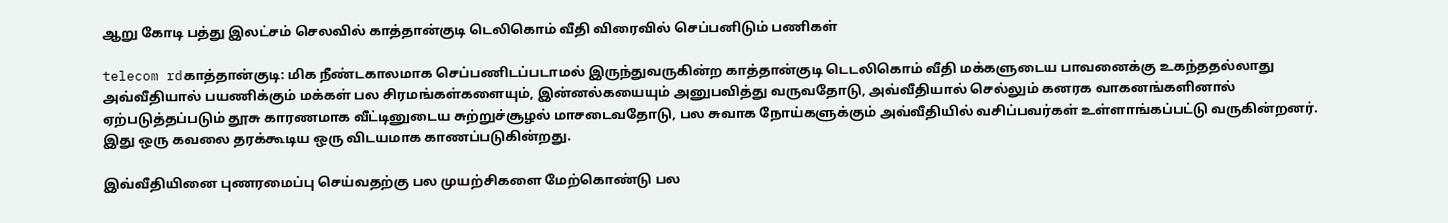ஆறு கோடி பத்து இலட்சம் செலவில் காத்தான்குடி டெலிகொம் வீதி விரைவில் செப்பனிடும் பணிகள்

telecom rdகாத்தான்குடி: மிக நீண்டகாலமாக செப்பணிடப்படாமல் இருந்துவருகின்ற காத்தான்குடி டெடலிகொம் வீதி மக்களுடைய பாவனைக்கு உகந்ததல்லாது அவ்வீதியால் பயணிக்கும் மக்கள் பல சிரமங்கள்களையும், இன்னல்கயையும் அனுபவித்து வருவதோடு, அவ்வீதியால் செல்லும் கனரக வாகனங்களினால் ஏற்படுத்தப்படும் தூசு காரணமாக வீட்டினுடைய சுற்றுச்சூழல் மாசடைவதோடு, பல சுவாக நோய்களுக்கும் அவ்வீதியில் வசிப்பவர்கள் உள்ளாங்கப்பட்டு வருகின்றனர். இது ஒரு கவலை தரக்கூடிய ஒரு விடயமாக காணப்படுகின்றது.

இவ்வீதியினை புணரமைப்பு செய்வதற்கு பல முயற்சிகளை மேற்கொண்டு பல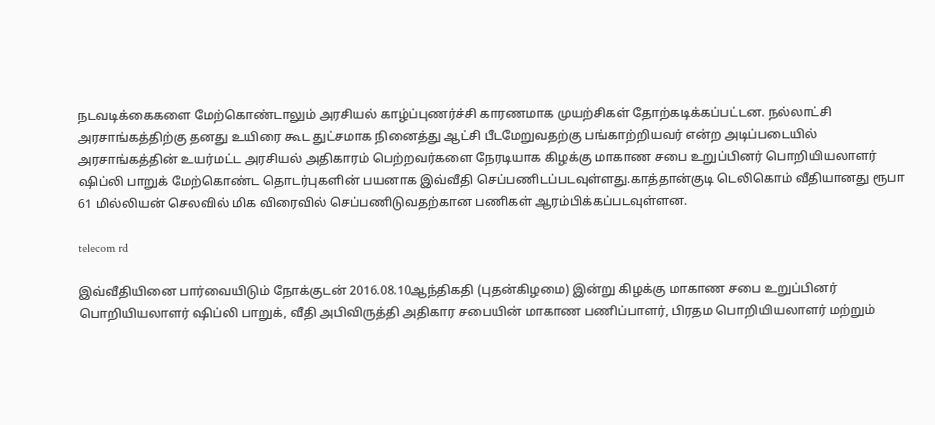நடவடிக்கைகளை மேற்கொண்டாலும் அரசியல் காழ்ப்புணர்ச்சி காரணமாக முயற்சிகள் தோற்கடிக்கப்பட்டன. நல்லாட்சி அரசாங்கத்திற்கு தனது உயிரை கூட துட்சமாக நினைத்து ஆட்சி பீடமேறுவதற்கு பங்காற்றியவர் என்ற அடிப்படையில் அரசாங்கத்தின் உயர்மட்ட அரசியல் அதிகாரம் பெற்றவர்களை நேரடியாக கிழக்கு மாகாண சபை உறுப்பினர் பொறியியலாளர் ஷிப்லி பாறுக் மேற்கொண்ட தொடர்புகளின் பயனாக இவ்வீதி செப்பணிடப்படவுள்ளது.காத்தான்குடி டெலிகொம் வீதியானது ரூபா 61 மில்லியன் செலவில் மிக விரைவில் செப்பணிடுவதற்கான பணிகள் ஆரம்பிக்கப்படவுள்ளன.

telecom rd

இவ்வீதியினை பார்வையிடும் நோக்குடன் 2016.08.10ஆந்திகதி (புதன்கிழமை) இன்று கிழக்கு மாகாண சபை உறுப்பினர் பொறியியலாளர் ஷிப்லி பாறுக், வீதி அபிவிருத்தி அதிகார சபையின் மாகாண பணிப்பாளர், பிரதம பொறியியலாளர் மற்றும்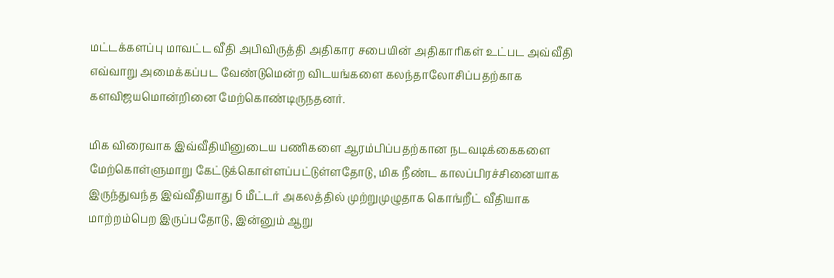மட்டக்களப்பு மாவட்ட வீதி அபிவிருத்தி அதிகார சபையின் அதிகாரிகள் உட்பட அவ்வீதி எவ்வாறு அமைக்கப்பட வேண்டுமென்ற விடயங்களை கலந்தாலோசிப்பதற்காக களவிஜயமொன்றினை மேற்கொண்டிருநதனர்.

மிக விரைவாக இவ்வீதியினுடைய பணிகளை ஆரம்பிப்பதற்கான நடவடிக்கைகளை மேற்கொள்ளுமாறு கேட்டுக்கொள்ளப்பட்டுள்ளதோடு, மிக நீண்ட காலப்பிரச்சினையாக இருந்துவந்த இவ்வீதியாது 6 மீட்டர் அகலத்தில் முற்றுமுழுதாக கொங்றீட் வீதியாக மாற்றம்பெற இருப்பதோடு, இன்னும் ஆறு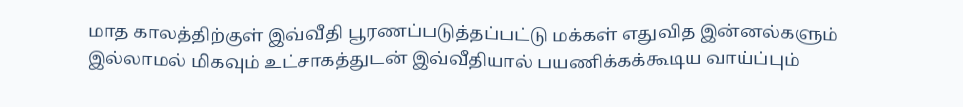மாத காலத்திற்குள் இவ்வீதி பூரணப்படுத்தப்பட்டு மக்கள் எதுவித இன்னல்களும் இல்லாமல் மிகவும் உட்சாகத்துடன் இவ்வீதியால் பயணிக்கக்கூடிய வாய்ப்பும்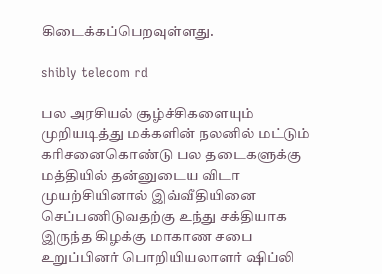கிடைக்கப்பெறவுள்ளது.

shibly telecom rd

பல அரசியல் சூழ்ச்சிகளையும் முறியடித்து மக்களின் நலனில் மட்டும் கரிசனைகொண்டு பல தடைகளுக்கு மத்தியில் தன்னுடைய விடா முயற்சியினால் இவ்வீதியினை செப்பணிடுவதற்கு உந்து சக்தியாக இருந்த கிழக்கு மாகாண சபை உறுப்பினர் பொறியியலாளர் ஷிப்லி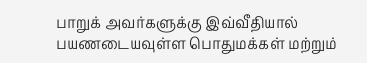பாறுக் அவர்களுக்கு இவ்வீதியால் பயணடையவுள்ள பொதுமக்கள் மற்றும்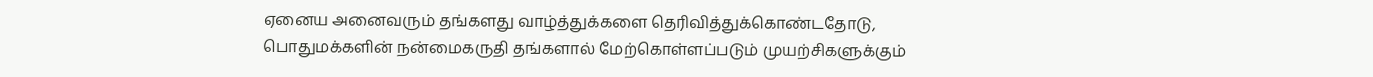ஏனைய அனைவரும் தங்களது வாழ்த்துக்களை தெரிவித்துக்கொண்டதோடு, பொதுமக்களின் நன்மைகருதி தங்களால் மேற்கொள்ளப்படும் முயற்சிகளுக்கும்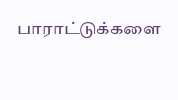பாராட்டுக்களை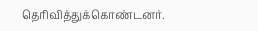தெரிவித்துக்கொண்டனர்.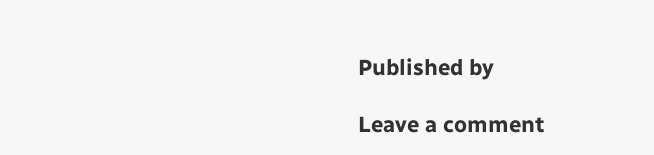Published by

Leave a comment